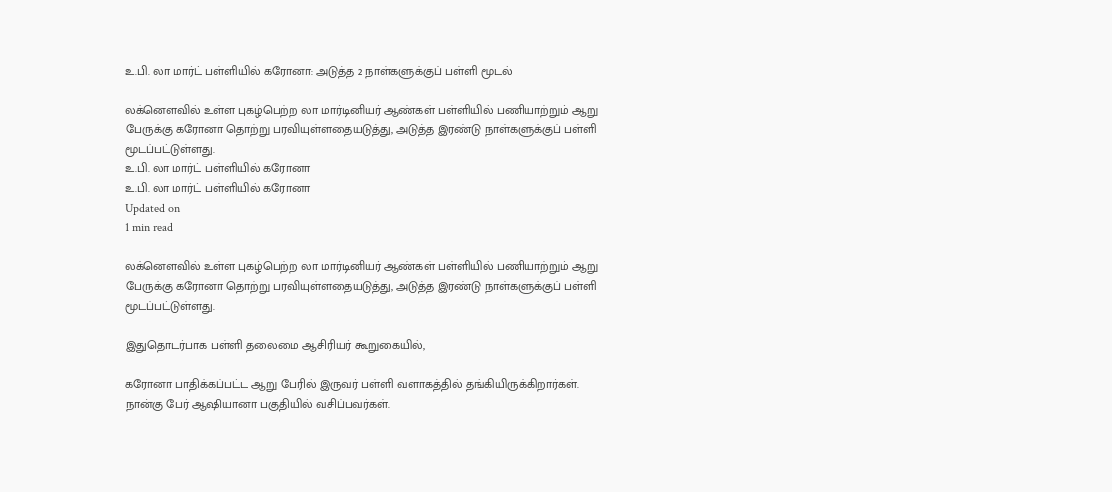உ.பி. லா மார்ட் பள்ளியில் கரோனா: அடுத்த 2 நாள்களுக்குப் பள்ளி மூடல்

லக்னௌவில் உள்ள புகழ்பெற்ற லா மார்டினியர் ஆண்கள் பள்ளியில் பணியாற்றும் ஆறு பேருக்கு கரோனா தொற்று பரவியுள்ளதையடுத்து, அடுத்த இரண்டு நாள்களுக்குப் பள்ளி மூடப்பட்டுள்ளது.
உ.பி. லா மார்ட் பள்ளியில் கரோனா
உ.பி. லா மார்ட் பள்ளியில் கரோனா
Updated on
1 min read

லக்னௌவில் உள்ள புகழ்பெற்ற லா மார்டினியர் ஆண்கள் பள்ளியில் பணியாற்றும் ஆறு பேருக்கு கரோனா தொற்று பரவியுள்ளதையடுத்து, அடுத்த இரண்டு நாள்களுக்குப் பள்ளி மூடப்பட்டுள்ளது.

இதுதொடர்பாக பள்ளி தலைமை ஆசிரியர் கூறுகையில்,

கரோனா பாதிக்கப்பட்ட ஆறு பேரில் இருவர் பள்ளி வளாகத்தில் தங்கியிருக்கிறார்கள். நான்கு பேர் ஆஷியானா பகுதியில் வசிப்பவர்கள்.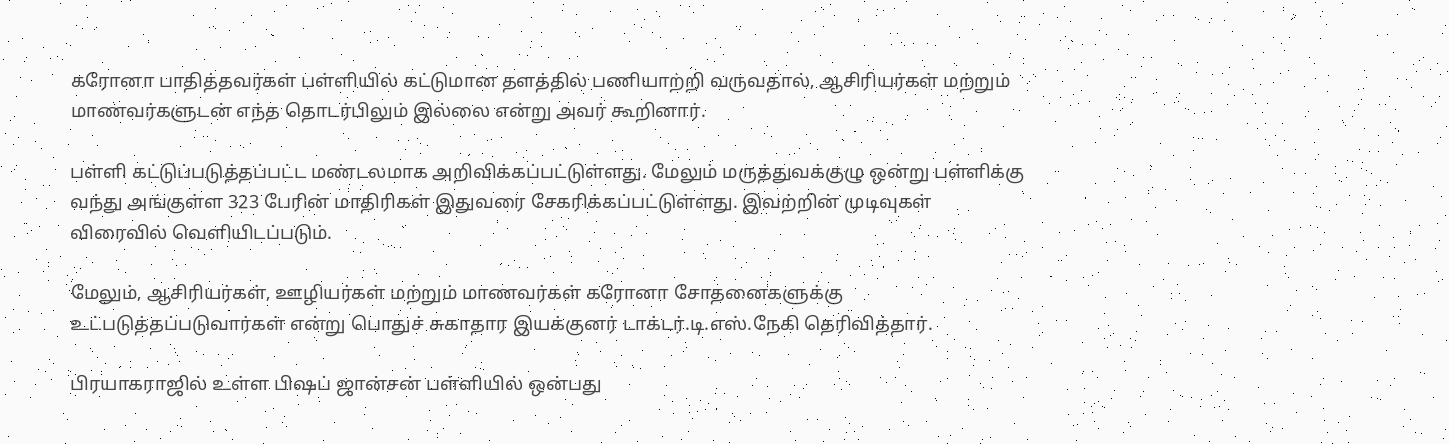கரோனா பாதித்தவர்கள் பள்ளியில் கட்டுமான தளத்தில் பணியாற்றி வருவதால், ஆசிரியர்கள் மற்றும் மாணவர்களுடன் எந்த தொடர்பிலும் இல்லை என்று அவர் கூறினார்.

பள்ளி கட்டுப்படுத்தப்பட்ட மண்டலமாக அறிவிக்கப்பட்டுள்ளது. மேலும் மருத்துவக்குழு ஒன்று பள்ளிக்கு வந்து அங்குள்ள 323 பேரின் மாதிரிகள் இதுவரை சேகரிக்கப்பட்டுள்ளது. இவற்றின் முடிவுகள் விரைவில் வெளியிடப்படும்.

மேலும், ஆசிரியர்கள், ஊழியர்கள் மற்றும் மாணவர்கள் கரோனா சோதனைகளுக்கு உட்படுத்தப்படுவார்கள் என்று பொதுச் சுகாதார இயக்குனர் டாக்டர்.டி.எஸ்.நேகி தெரிவித்தார்.

பிரயாகராஜில் உள்ள பிஷப் ஜான்சன் பள்ளியில் ஒன்பது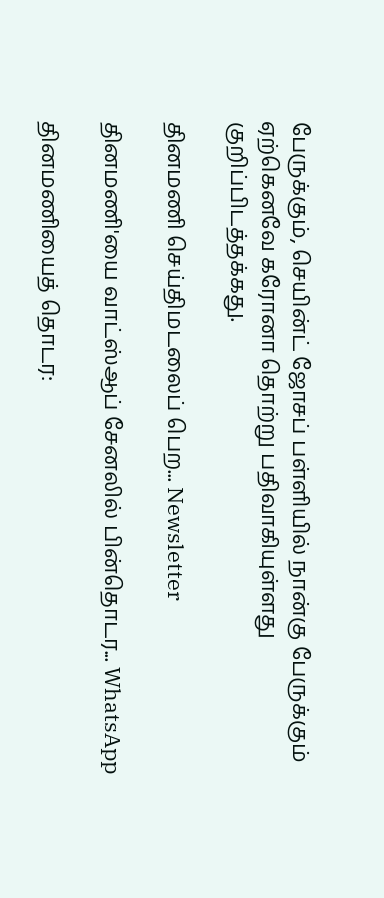பேருக்கும், செயின்ட் ஜோசப் பள்ளியில் நான்கு பேருக்கும் ஏற்கெனவே கரோனா தொற்று பதிவாகியுள்ளது குறிப்பிடத்தக்கது.

தினமணி செய்திமடலைப் பெற... Newsletter

தினமணி'யை வாட்ஸ்ஆப் சேனலில் பின்தொடர... WhatsApp

தினமணியைத் தொடர: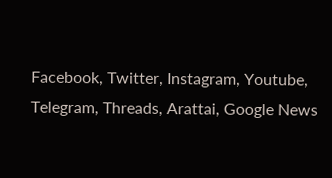Facebook, Twitter, Instagram, Youtube, Telegram, Threads, Arattai, Google News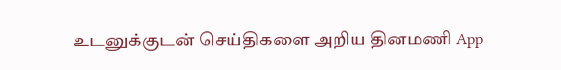உடனுக்குடன் செய்திகளை அறிய தினமணி App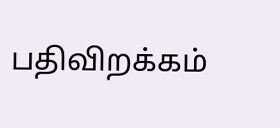பதிவிறக்கம்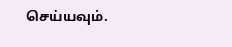செய்யவும்.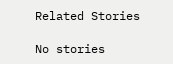Related Stories

No stories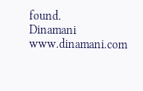found.
Dinamani
www.dinamani.com